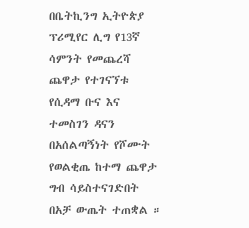በቤትኪንግ ኢትዮጵያ ፕሪሚየር ሊግ የ13ኛ ሳምንት የመጨረሻ ጨዋታ የተገናኘቱ የሲዳማ ቡና እና ተመስገን ዳናን በአሰልጣኝነት የሾሙት የወልቂጤ ከተማ ጨዋታ ግብ ሳይስተናገድበት በአቻ ውጤት ተጠቋል ።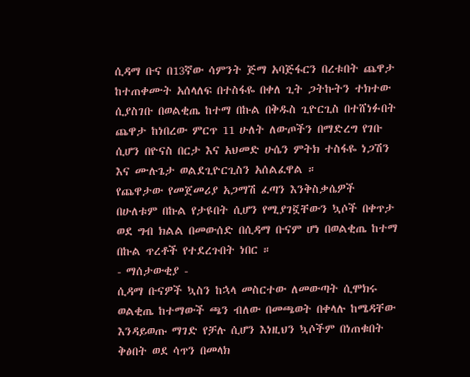ሲዳማ ቡና በ13ኛው ሳምንት ጅማ አባጅፋርን በረቱበት ጨዋታ ከተጠቀሙት አሰላለፍ በተስፋዬ በቀለ ጊት ጋትኩትን ተክተው ሲያስገቡ በወልቂጤ ከተማ በኩል በቅዱስ ጊዮርጊስ በተሸነፉበት ጨዋታ ከነበረው ምርጥ 11 ሁለት ለውጦችን በማድረግ የገቡ ሲሆን በዮናስ በርታ እና አህመድ ሁሴን ምትክ ተስፋዬ ነጋሽን እና ሙሉጌታ ወልደጊዮርጊስን አሰልፈዋል ።
የጨዋታው የመጀመሪያ አጋማሽ ፈጣን እንቅስቃሴዎች በሁለቱም በኩል የታዩበት ሲሆን የሚያገኟቸውን ኳሶች በቀጥታ ወደ ግብ ክልል በመውሰድ በሲዳማ ቡናም ሆነ በወልቂጤ ከተማ በኩል ጥረቶች የተደረጉበት ነበር ።
- ማሰታውቂያ -
ሲዳማ ቡናዎች ኳስን ከኋላ መስርተው ለመውጣት ሲሞክሩ ወልቂጤ ከተማውች ጫን ብለው በመጫወት በቀላሉ ከሜዳቸው እንዳይወጡ ማገድ የቻሉ ሲሆን እነዚህን ኳሶችም በነጠቁበት ቅፅበት ወደ ሳጥን በመላክ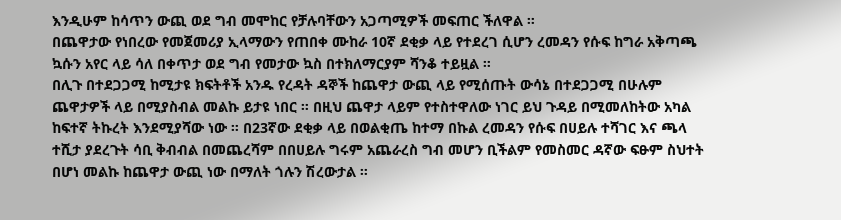እንዲሁም ከሳጥን ውጪ ወደ ግብ መሞከር የቻሉባቸውን አጋጣሚዎች መፍጠር ችለዋል ።
በጨዋታው የነበረው የመጀመሪያ ኢላማውን የጠበቀ ሙከራ 10ኛ ደቂቃ ላይ የተደረገ ሲሆን ረመዳን የሱፍ ከግራ አቅጣጫ ኳሱን አየር ላይ ሳለ በቀጥታ ወደ ግብ የመታው ኳስ በተክለማርያም ሻንቆ ተይዟል ።
በሊጉ በተደጋጋሚ ከሚታዩ ክፍትቶች አንዱ የረዳት ዳኞች ከጨዋታ ውጪ ላይ የሚሰጡት ውሳኔ በተደጋጋሚ በሁሉም ጨዋታዎች ላይ በሚያስብል መልኩ ይታዩ ነበር ። በዚህ ጨዋታ ላይም የተስተዋለው ነገር ይህ ጉዳይ በሚመለከትው አካል ከፍተኛ ትኩረት እንደሚያሻው ነው ። በ23ኛው ደቂቃ ላይ በወልቂጤ ከተማ በኩል ረመዳን የሱፍ በሀይሉ ተሻገር እና ጫላ ተሺታ ያደረጉት ሳቢ ቅብብል በመጨረሻም በበሀይሉ ግሩም አጨራረስ ግብ መሆን ቢችልም የመስመር ዳኛው ፍፁም ስህተት በሆነ መልኩ ከጨዋታ ውጪ ነው በማለት ጎሉን ሽረውታል ።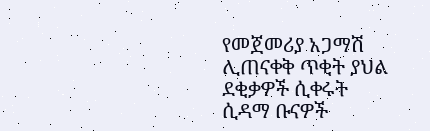የመጀመሪያ አጋማሽ ሊጠናቀቅ ጥቂት ያህል ደቂቃዎች ሲቀሩት ሲዳማ ቡናዎች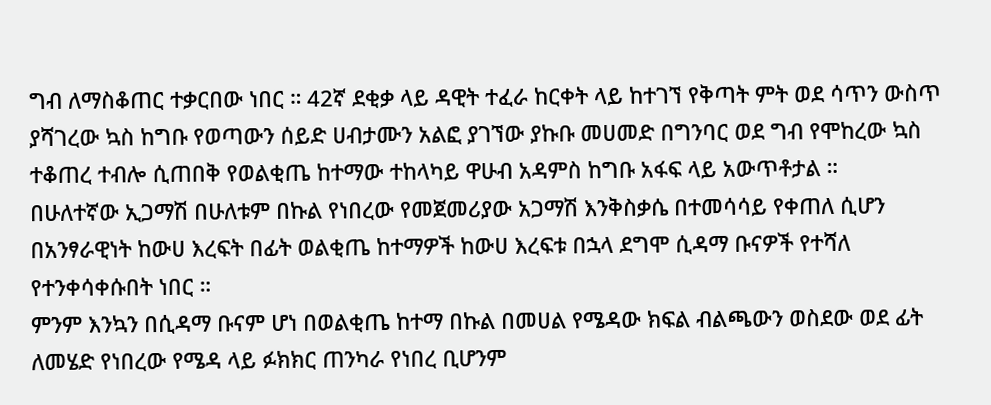ግብ ለማስቆጠር ተቃርበው ነበር ። 42ኛ ደቂቃ ላይ ዳዊት ተፈራ ከርቀት ላይ ከተገኘ የቅጣት ምት ወደ ሳጥን ውስጥ ያሻገረው ኳስ ከግቡ የወጣውን ሰይድ ሀብታሙን አልፎ ያገኘው ያኩቡ መሀመድ በግንባር ወደ ግብ የሞከረው ኳስ ተቆጠረ ተብሎ ሲጠበቅ የወልቂጤ ከተማው ተከላካይ ዋሁብ አዳምስ ከግቡ አፋፍ ላይ አውጥቶታል ።
በሁለተኛው ኢጋማሽ በሁለቱም በኩል የነበረው የመጀመሪያው አጋማሽ እንቅስቃሴ በተመሳሳይ የቀጠለ ሲሆን በአንፃራዊነት ከውሀ እረፍት በፊት ወልቂጤ ከተማዎች ከውሀ እረፍቱ በኋላ ደግሞ ሲዳማ ቡናዎች የተሻለ የተንቀሳቀሱበት ነበር ።
ምንም እንኳን በሲዳማ ቡናም ሆነ በወልቂጤ ከተማ በኩል በመሀል የሜዳው ክፍል ብልጫውን ወስደው ወደ ፊት ለመሄድ የነበረው የሜዳ ላይ ፉክክር ጠንካራ የነበረ ቢሆንም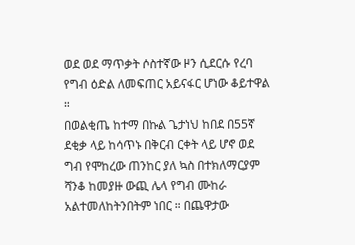ወደ ወደ ማጥቃት ሶስተኛው ዞን ሲደርሱ የረባ የግብ ዕድል ለመፍጠር አይናፋር ሆነው ቆይተዋል ።
በወልቂጤ ከተማ በኩል ጌታነህ ከበደ በ55ኛ ደቂቃ ላይ ከሳጥኑ በቅርብ ርቀት ላይ ሆኖ ወደ ግብ የሞከረው ጠንከር ያለ ኳስ በተክለማርያም ሻንቆ ከመያዙ ውጪ ሌላ የግብ ሙከራ አልተመለከትንበትም ነበር ። በጨዋታው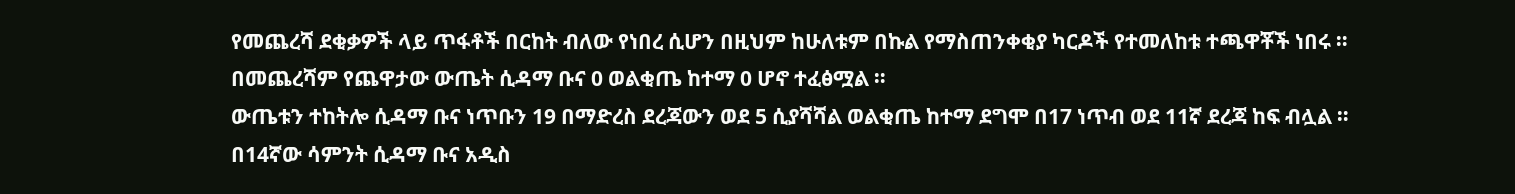የመጨረሻ ደቂቃዎች ላይ ጥፋቶች በርከት ብለው የነበረ ሲሆን በዚህም ከሁለቱም በኩል የማስጠንቀቂያ ካርዶች የተመለከቱ ተጫዋቾች ነበሩ ። በመጨረሻም የጨዋታው ውጤት ሲዳማ ቡና 0 ወልቂጤ ከተማ 0 ሆኖ ተፈፅሟል ።
ውጤቱን ተከትሎ ሲዳማ ቡና ነጥቡን 19 በማድረስ ደረጃውን ወደ 5 ሲያሻሻል ወልቂጤ ከተማ ደግሞ በ17 ነጥብ ወደ 11ኛ ደረጃ ከፍ ብሏል ።
በ14ኛው ሳምንት ሲዳማ ቡና አዲስ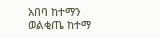አበባ ከተማን ወልቂጤ ከተማ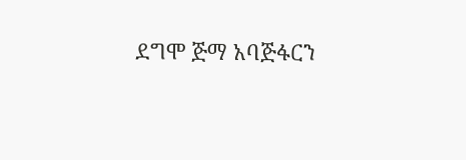ደግሞ ጅማ አባጅፋርን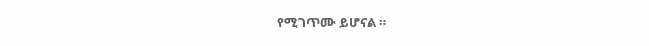የሚገጥሙ ይሆናል ።